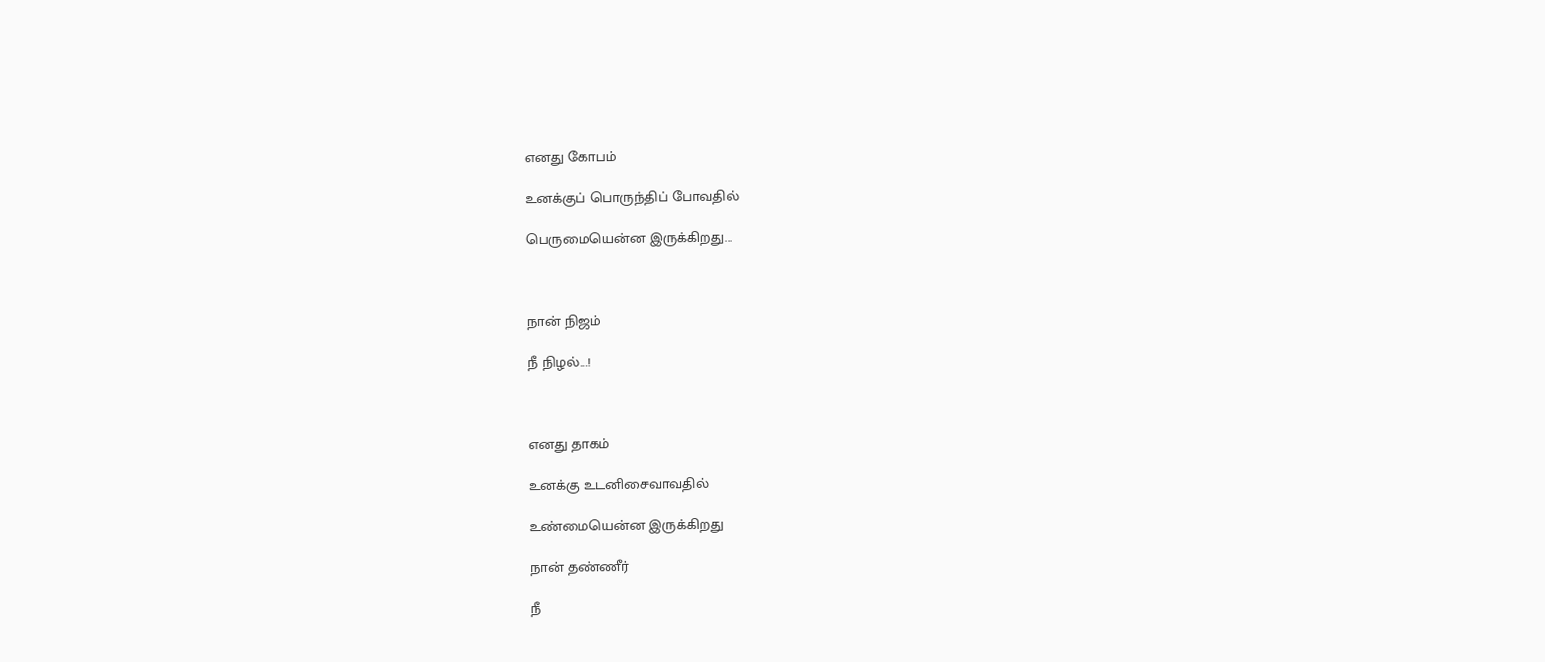எனது கோபம்

உனக்குப் பொருந்திப் போவதில்

பெருமையென்ன இருக்கிறது...



நான் நிஜம்

நீ நிழல்...!



எனது தாகம்

உனக்கு உடனிசைவாவதில்

உண்மையென்ன இருக்கிறது

நான் தண்ணீர்

நீ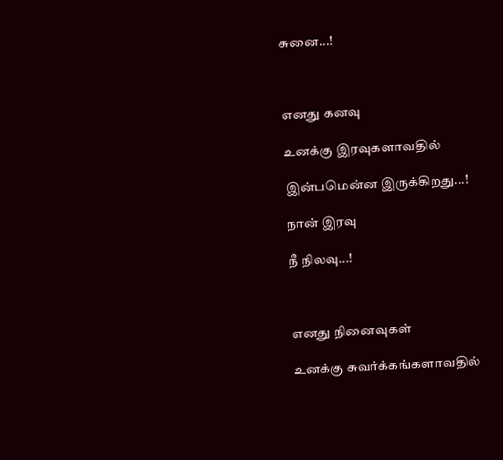சுனை...!



எனது கனவு

உனக்கு இரவுகளாவதில்

இன்பமென்ன இருக்கிறது...!

நான் இரவு

நீ நிலவு...!



எனது நினைவுகள்

உனக்கு சுவர்க்கங்களாவதில்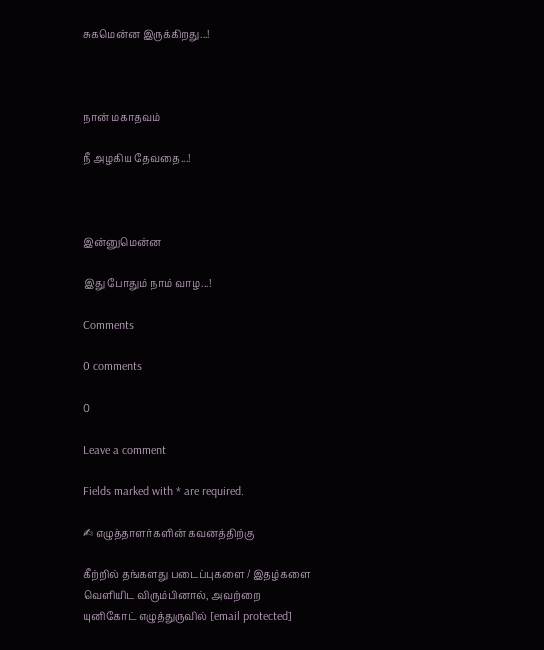சுகமென்ன இருக்கிறது...!



நான் மகாதவம்

நீ அழகிய தேவதை...!



இன்னுமென்ன

இது போதும் நாம் வாழ...!

Comments

0 comments

0

Leave a comment

Fields marked with * are required.

✍ எழுத்தாளர்களின் கவனத்திற்கு

கீற்றில் தங்களது படைப்புகளை / இதழ்களை வெளியிட விரும்பினால், அவற்றை யுனிகோட் எழுத்துருவில் [email protected]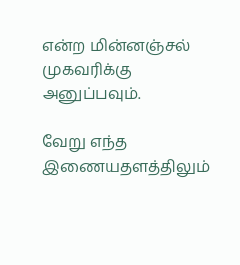என்ற மின்னஞ்சல் முகவரிக்கு அனுப்பவும்.

வேறு எந்த இணையதளத்திலும்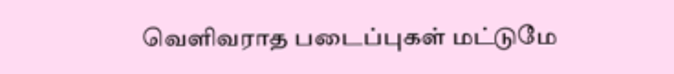வெளிவராத படைப்புகள் மட்டுமே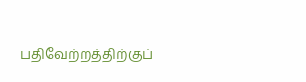பதிவேற்றத்திற்குப்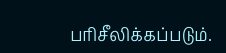பரிசீலிக்கப்படும்.